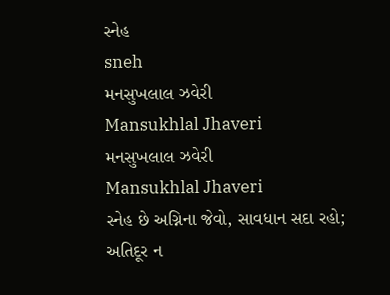સ્નેહ
sneh
મનસુખલાલ ઝવેરી
Mansukhlal Jhaveri
મનસુખલાલ ઝવેરી
Mansukhlal Jhaveri
સ્નેહ છે અગ્નિના જેવો, સાવધાન સદા રહો;
અતિદૂર ન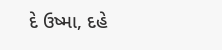દે ઉષ્મા, દહે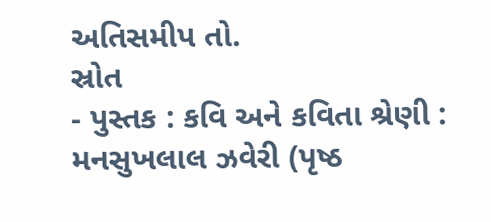અતિસમીપ તો.
સ્રોત
- પુસ્તક : કવિ અને કવિતા શ્રેણી : મનસુખલાલ ઝવેરી (પૃષ્ઠ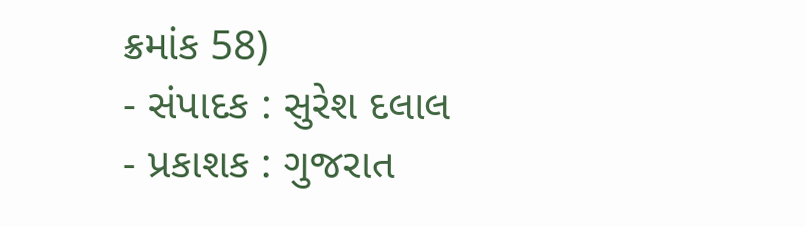ક્રમાંક 58)
- સંપાદક : સુરેશ દલાલ
- પ્રકાશક : ગુજરાત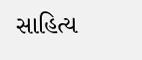સાહિત્ય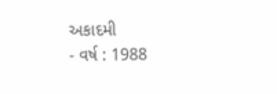અકાદમી
- વર્ષ : 1988